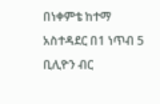በነቀምቴ ከተማ አስተዳደር በ1 ነጥብ 5 ቢሊዮን ብር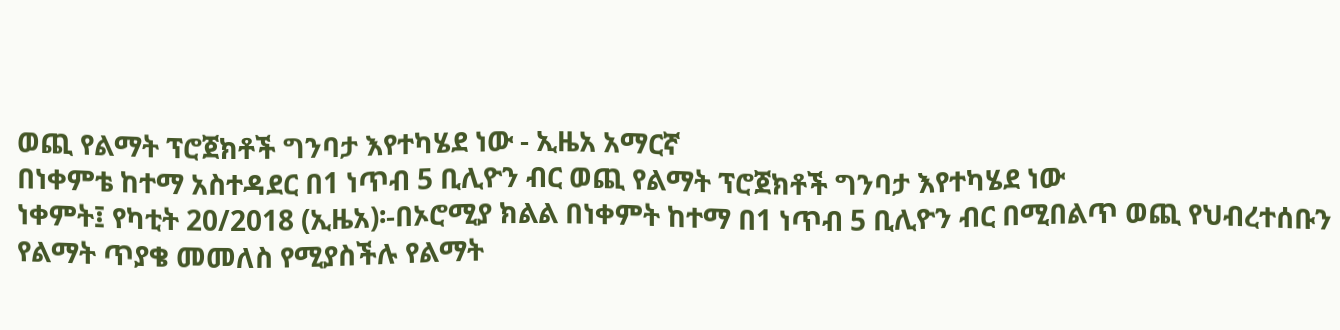ወጪ የልማት ፕሮጀክቶች ግንባታ እየተካሄደ ነው - ኢዜአ አማርኛ
በነቀምቴ ከተማ አስተዳደር በ1 ነጥብ 5 ቢሊዮን ብር ወጪ የልማት ፕሮጀክቶች ግንባታ እየተካሄደ ነው
ነቀምት፤ የካቲት 20/2018 (ኢዜአ)፡-በኦሮሚያ ክልል በነቀምት ከተማ በ1 ነጥብ 5 ቢሊዮን ብር በሚበልጥ ወጪ የህብረተሰቡን የልማት ጥያቄ መመለስ የሚያስችሉ የልማት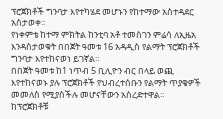ፕሮጀክቶች ግንባታ እየተካሄደ መሆኑን የከተማው አስተዳደር አስታወቀ፡፡
የነቀምቴ ከተማ ምክትል ከንቲባ አቶ ተመስገን ምሬሳ ለኢዜአ እንዳስታወቁት በበጀት ዓመቱ 16 አዳዲስ የልማት ፕሮጀክቶች ግንባታ እየተከናወነ ይገኛል።
በበጀት ዓመቱ ከ1 ነጥብ 5 ቢሊዮን ብር በላይ ወጪ እየተከናወኑ ያሉ ፕሮጀክቶች የህብረተሰቡን የልማት ጥያቄዎች መመለስ የሚያስችሉ መሆናቸውን አስረድተዋል።
ከፕሮጀክቶቹ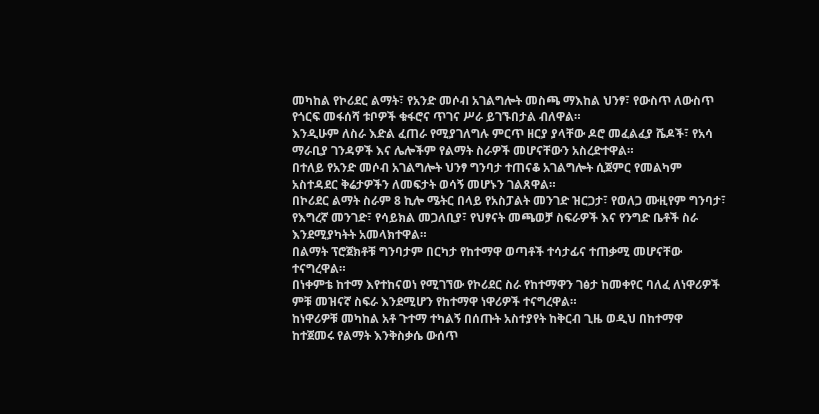መካከል የኮሪደር ልማት፣ የአንድ መሶብ አገልግሎት መስጫ ማእከል ህንፃ፣ የውስጥ ለውስጥ የጎርፍ መፋሰሻ ቱቦዎች ቁፋሮና ጥገና ሥራ ይገኙበታል ብለዋል።
እንዲሁም ለስራ እድል ፈጠራ የሚያገለግሉ ምርጥ ዘርያ ያላቸው ዶሮ መፈልፈያ ሼዶች፣ የአሳ ማራቢያ ገንዳዎች እና ሌሎችም የልማት ስራዎች መሆናቸውን አስረድተዋል።
በተለይ የአንድ መሶብ አገልግሎት ህንፃ ግንባታ ተጠናቆ አገልግሎት ሲጀምር የመልካም አስተዳደር ቅሬታዎችን ለመፍታት ወሳኝ መሆኑን ገልጸዋል።
በኮሪደር ልማት ስራም 8 ኪሎ ሜትር በላይ የአስፓልት መንገድ ዝርጋታ፣ የወለጋ ሙዚየም ግንባታ፣ የእግረኛ መንገድ፣ የሳይክል መጋለቢያ፣ የህፃናት መጫወቻ ስፍራዎች እና የንግድ ቤቶች ስራ እንደሚያካትት አመላክተዋል።
በልማት ፕሮጀክቶቹ ግንባታም በርካታ የከተማዋ ወጣቶች ተሳታፊና ተጠቃሚ መሆናቸው ተናግረዋል።
በነቀምቴ ከተማ እየተከናወነ የሚገኘው የኮሪደር ስራ የከተማዋን ገፅታ ከመቀየር ባለፈ ለነዋሪዎች ምቹ መዝናኛ ስፍራ እንደሚሆን የከተማዋ ነዋሪዎች ተናግረዋል።
ከነዋሪዎቹ መካከል አቶ ጉተማ ተካልኝ በሰጡት አስተያየት ከቅርብ ጊዜ ወዲህ በከተማዋ ከተጀመሩ የልማት እንቅስቃሴ ውሰጥ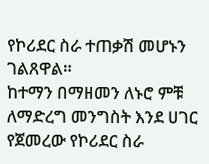የኮሪደር ስራ ተጠቃሽ መሆኑን ገልጸዋል።
ከተማን በማዘመን ለኑሮ ምቹ ለማድረግ መንግስት እንደ ሀገር የጀመረው የኮሪደር ስራ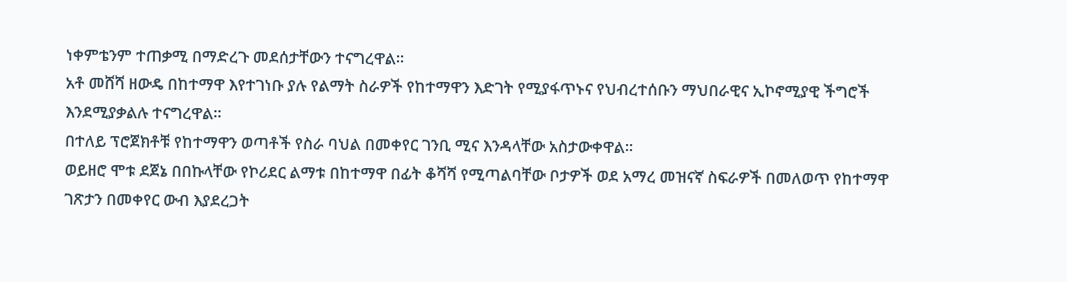ነቀምቴንም ተጠቃሚ በማድረጉ መደሰታቸውን ተናግረዋል።
አቶ መሸሻ ዘውዴ በከተማዋ እየተገነቡ ያሉ የልማት ስራዎች የከተማዋን እድገት የሚያፋጥኑና የህብረተሰቡን ማህበራዊና ኢኮኖሚያዊ ችግሮች እንደሚያቃልሉ ተናግረዋል።
በተለይ ፕሮጀክቶቹ የከተማዋን ወጣቶች የስራ ባህል በመቀየር ገንቢ ሚና እንዳላቸው አስታውቀዋል።
ወይዘሮ ሞቱ ደጀኔ በበኩላቸው የኮሪደር ልማቱ በከተማዋ በፊት ቆሻሻ የሚጣልባቸው ቦታዎች ወደ አማረ መዝናኛ ስፍራዎች በመለወጥ የከተማዋ ገጽታን በመቀየር ውብ እያደረጋት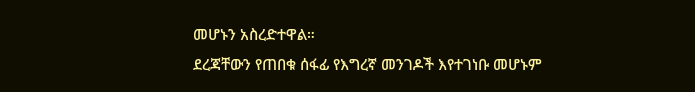መሆኑን አስረድተዋል።
ደረጃቸውን የጠበቁ ሰፋፊ የእግረኛ መንገዶች እየተገነቡ መሆኑም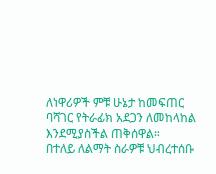ለነዋሪዎች ምቹ ሁኔታ ከመፍጠር ባሻገር የትራፊክ አደጋን ለመከላከል እንደሚያስችል ጠቅሰዋል።
በተለይ ለልማት ስራዎቹ ህብረተሰቡ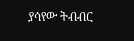ያሳየው ትብብር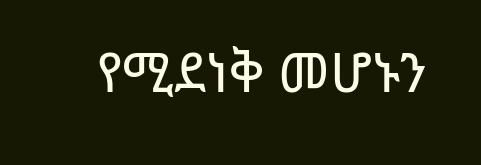የሚደነቅ መሆኑን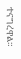ተናግረዋል።